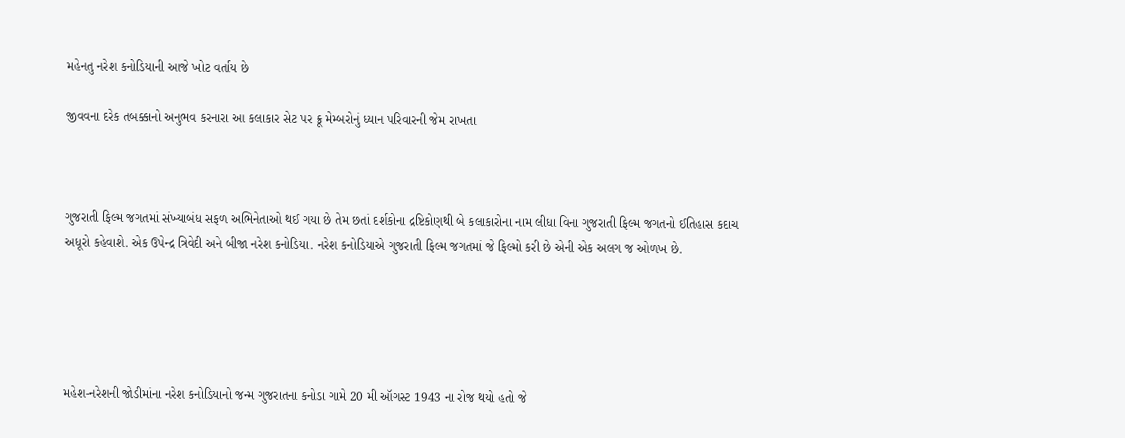મહેનતુ નરેશ કનોડિયાની આજે ખોટ વર્તાય છે

જીવવના દરેક તબક્કાનો અનુભવ કરનારા આ કલાકાર સેટ પર ક્રૂ મેમ્બરોનું ધ્યાન પરિવારની જેમ રાખતા



ગુજરાતી ફિલ્મ જગતમાં સંખ્યાબંધ સફળ અભિનેતાઓ થઈ ગયા છે તેમ છતાં દર્શકોના દ્રષ્ટિકોણથી બે કલાકારોના નામ લીધા વિના ગુજરાતી ફિલ્મ જગતનો ઈતિહાસ કદાચ અધૂરો કહેવાશે. એક ઉપેન્દ્ર ત્રિવેદી અને બીજા નરેશ કનોડિયા. નરેશ કનોડિયાએ ગુજરાતી ફિલ્મ જગતમાં જે ફિલ્મો કરી છે એની એક અલગ જ ઓળખ છે.





મહેશ-નરેશની જોડીમાંના નરેશ કનોડિયાનો જન્મ ગુજરાતના કનોડા ગામે 20 મી ઑગસ્ટ 1943 ના રોજ થયો હતો જે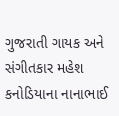ગુજરાતી ગાયક અને સંગીતકાર મહેશ કનોડિયાના નાનાભાઈ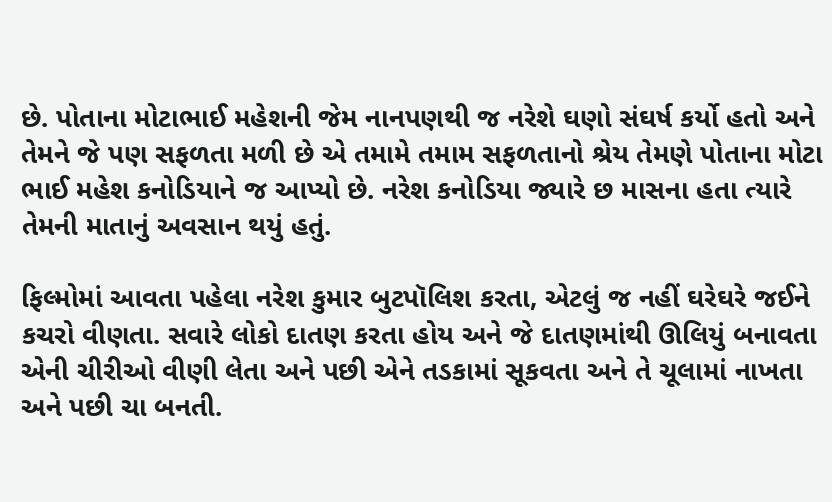છે. પોતાના મોટાભાઈ મહેશની જેમ નાનપણથી જ નરેશે ઘણો સંઘર્ષ કર્યો હતો અને તેમને જે પણ સફળતા મળી છે એ તમામે તમામ સફળતાનો શ્રેય તેમણે પોતાના મોટા ભાઈ મહેશ કનોડિયાને જ આપ્યો છે. નરેશ કનોડિયા જ્યારે છ માસના હતા ત્યારે તેમની માતાનું અવસાન થયું હતું.

ફિલ્મોમાં આવતા પહેલા નરેશ કુમાર બુટપૉલિશ કરતા, એટલું જ નહીં ઘરેઘરે જઈને કચરો વીણતા. સવારે લોકો દાતણ કરતા હોય અને જે દાતણમાંથી ઊલિયું બનાવતા એની ચીરીઓ વીણી લેતા અને પછી એને તડકામાં સૂકવતા અને તે ચૂલામાં નાખતા અને પછી ચા બનતી.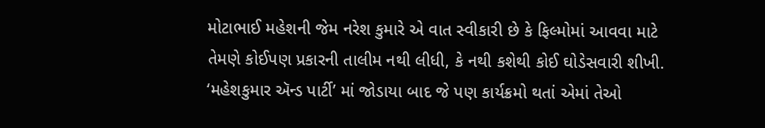મોટાભાઈ મહેશની જેમ નરેશ કુમારે એ વાત સ્વીકારી છે કે ફિલ્મોમાં આવવા માટે તેમણે કોઈપણ પ્રકારની તાલીમ નથી લીધી, કે નથી કશેથી કોઈ ઘોડેસવારી શીખી. ‘મહેશકુમાર ઍન્ડ પાર્ટી’ માં જોડાયા બાદ જે પણ કાર્યક્રમો થતાં એમાં તેઓ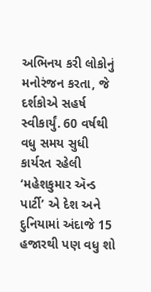અભિનય કરી લોકોનું મનોરંજન કરતા, જે દર્શકોએ સહર્ષ સ્વીકાર્યું. 60 વર્ષથી વધુ સમય સુધી કાર્યરત રહેલી ‘મહેશકુમાર ઍન્ડ પાર્ટી’ એ દેશ અને દુનિયામાં અંદાજે 15 હજારથી પણ વધુ શો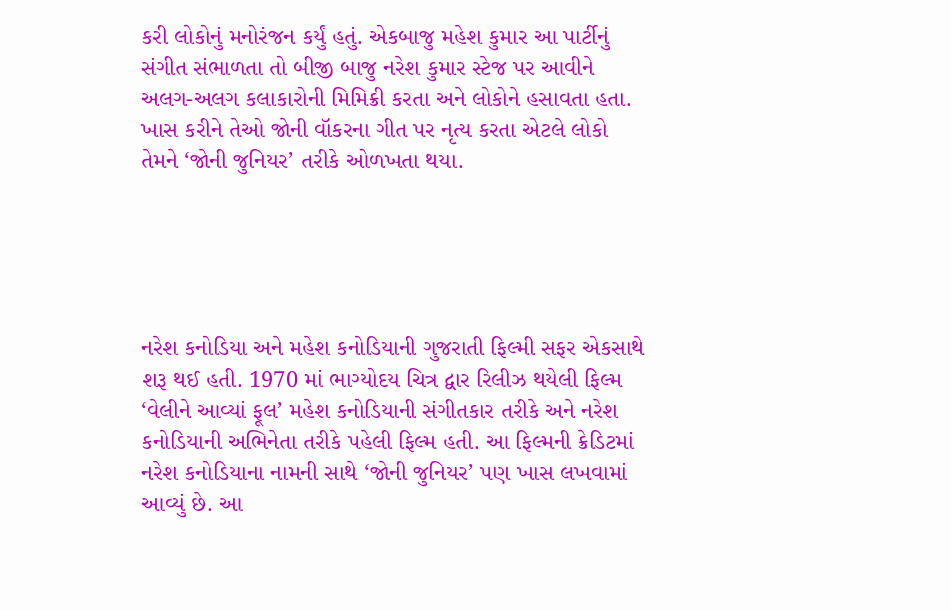કરી લોકોનું મનોરંજન કર્યું હતું. એકબાજુ મહેશ કુમાર આ પાર્ટીનું સંગીત સંભાળતા તો બીજી બાજુ નરેશ કુમાર સ્ટેજ પર આવીને અલગ-અલગ કલાકારોની મિમિક્રી કરતા અને લોકોને હસાવતા હતા. ખાસ કરીને તેઓ જોની વૉકરના ગીત પર નૃત્ય કરતા એટલે લોકો તેમને ‘જોની જુનિયર’ તરીકે ઓળખતા થયા.





નરેશ કનોડિયા અને મહેશ કનોડિયાની ગુજરાતી ફિલ્મી સફર એકસાથે શરૂ થઈ હતી. 1970 માં ભાગ્યોદય ચિત્ર દ્વાર રિલીઝ થયેલી ફિલ્મ ‘વેલીને આવ્યાં ફૂલ’ મહેશ કનોડિયાની સંગીતકાર તરીકે અને નરેશ કનોડિયાની અભિનેતા તરીકે પહેલી ફિલ્મ હતી. આ ફિલ્મની ક્રેડિટમાં નરેશ કનોડિયાના નામની સાથે ‘જોની જુનિયર’ પણ ખાસ લખવામાં આવ્યું છે. આ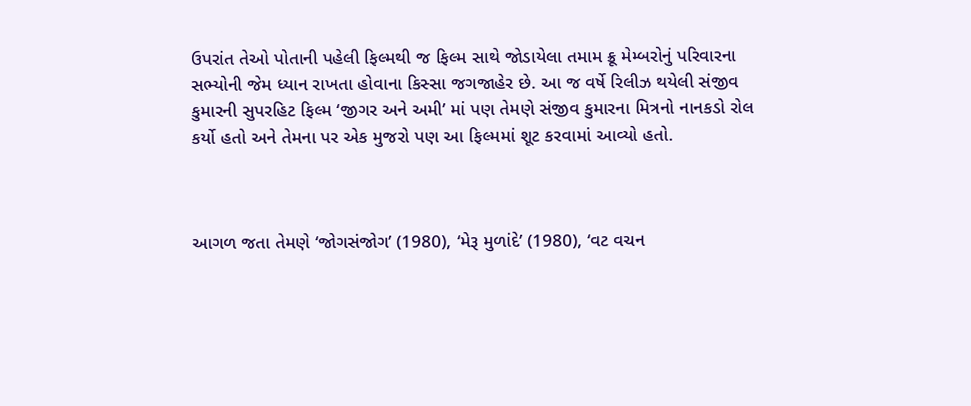ઉપરાંત તેઓ પોતાની પહેલી ફિલ્મથી જ ફિલ્મ સાથે જોડાયેલા તમામ ક્રૂ મેમ્બરોનું પરિવારના સભ્યોની જેમ ધ્યાન રાખતા હોવાના કિસ્સા જગજાહેર છે. આ જ વર્ષે રિલીઝ થયેલી સંજીવ કુમારની સુપરહિટ ફિલ્મ ‘જીગર અને અમી’ માં પણ તેમણે સંજીવ કુમારના મિત્રનો નાનકડો રોલ કર્યો હતો અને તેમના પર એક મુજરો પણ આ ફિલ્મમાં શૂટ કરવામાં આવ્યો હતો.



આગળ જતા તેમણે ‘જોગસંજોગ’ (1980), ‘મેરૂ મુળાંદે’ (1980), ‘વટ વચન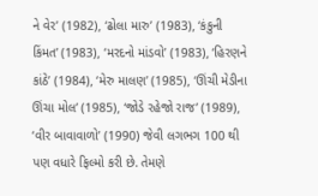ને વેર’ (1982), ‘ઢોલા મારુ’ (1983), ‘કંકુની કિંમત’ (1983), ‘મરદનો માંડવો’ (1983), ‘હિરણને કાંઠે’ (1984), ‘મેરુ માલણ’ (1985), ‘ઊંચી મેડીના ઊંચા મોલ’ (1985), ‘જોડે રહેજો રાજ’ (1989), ‘વીર બાવાવાળો’ (1990) જેવી લગભગ 100 થી પણ વધારે ફિલ્મો કરી છે. તેમણે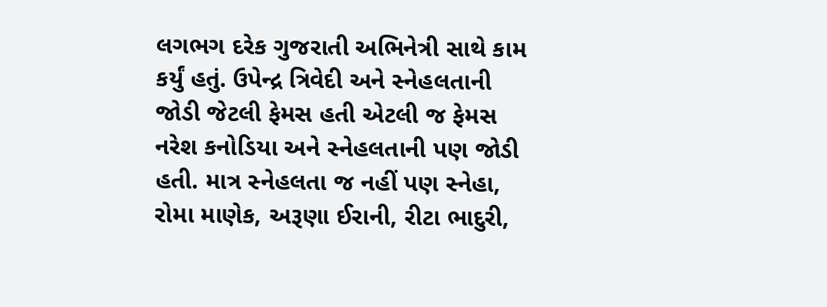લગભગ દરેક ગુજરાતી અભિનેત્રી સાથે કામ કર્યું હતું. ઉપેન્દ્ર ત્રિવેદી અને સ્નેહલતાની જોડી જેટલી ફેમસ હતી એટલી જ ફેમસ નરેશ કનોડિયા અને સ્નેહલતાની પણ જોડી હતી. માત્ર સ્નેહલતા જ નહીં પણ સ્નેહા, રોમા માણેક, અરૂણા ઈરાની, રીટા ભાદુરી,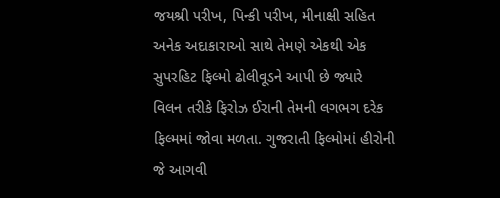જયશ્રી પરીખ, પિન્કી પરીખ, મીનાક્ષી સહિત અનેક અદાકારાઓ સાથે તેમણે એકથી એક સુપરહિટ ફિલ્મો ઢોલીવૂડને આપી છે જ્યારે વિલન તરીકે ફિરોઝ ઈરાની તેમની લગભગ દરેક ફિલ્મમાં જોવા મળતા. ગુજરાતી ફિલ્મોમાં હીરોની જે આગવી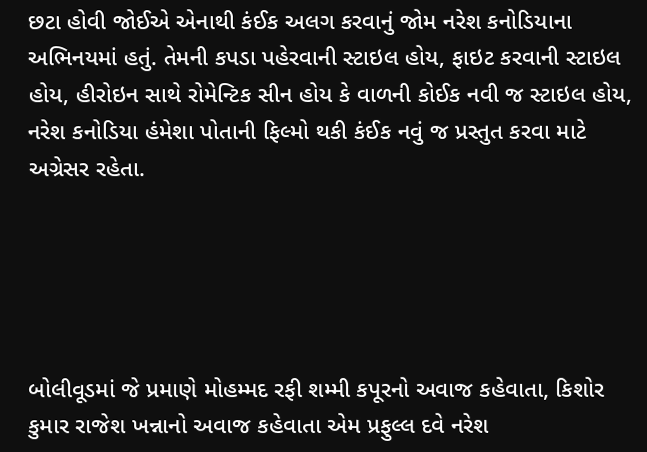છટા હોવી જોઈએ એનાથી કંઈક અલગ કરવાનું જોમ નરેશ કનોડિયાના અભિનયમાં હતું. તેમની કપડા પહેરવાની સ્ટાઇલ હોય, ફાઇટ કરવાની સ્ટાઇલ હોય, હીરોઇન સાથે રોમેન્ટિક સીન હોય કે વાળની કોઈક નવી જ સ્ટાઇલ હોય, નરેશ કનોડિયા હંમેશા પોતાની ફિલ્મો થકી કંઈક નવું જ પ્રસ્તુત કરવા માટે અગ્રેસર રહેતા.





બોલીવૂડમાં જે પ્રમાણે મોહમ્મદ રફી શમ્મી કપૂરનો અવાજ કહેવાતા, કિશોર કુમાર રાજેશ ખન્નાનો અવાજ કહેવાતા એમ પ્રફુલ્લ દવે નરેશ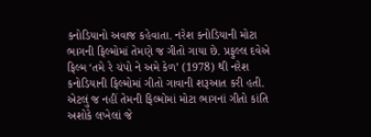કનોડિયાનો અવાજ કહેવાતા. નરેશ કનોડિયાની મોટા ભાગની ફિલ્મોમાં તેમણે જ ગીતો ગાયા છે. પ્રફુલ્લ દવેએ ફિલ્મ ‘તમે રે ચંપો ને અમે કેળ’ (1978) થી નરેશ કનોડિયાની ફિલ્મોમાં ગીતો ગાવાની શરૂઆત કરી હતી. એટલું જ નહીં તેમની ફિલ્મોમાં મોટા ભાગનાં ગીતો કાંતિ અશોકે લખેલાં જે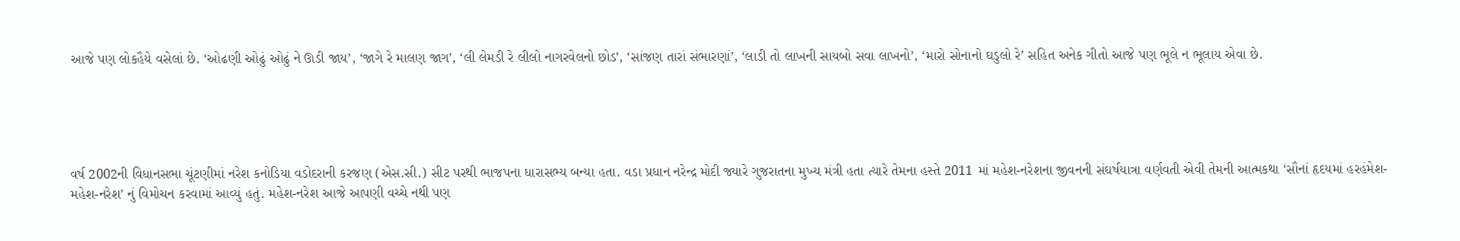આજે પણ લોકહૈયે વસેલાં છે. ‘ઓઢણી ઓઢું ઓઢું ને ઊડી જાય’, ‘જાગે રે માલણ જાગ’, ‘લી લેમડી રે લીલો નાગરવેલનો છોડ’, ‘સાંજણ તારાં સંભારણાં’, ‘લાડી તો લાખની સાયબો સવા લાખનો’, ‘મારો સોનાનો ઘડુલો રે’ સહિત અનેક ગીતો આજે પણ ભૂલે ન ભૂલાય એવા છે.





વર્ષ 2002ની વિધાનસભા ચૂંટણીમાં નરેશ કનોડિયા વડોદરાની કરજણ (એસ.સી.) સીટ પરથી ભાજપના ધારાસભ્ય બન્યા હતા. વડા પ્રધાન નરેન્દ્ર મોદી જ્યારે ગુજરાતના મુખ્ય મંત્રી હતા ત્યારે તેમના હસ્તે 2011 માં મહેશ-નરેશના જીવનની સંઘર્ષયાત્રા વર્ણવતી એવી તેમની આત્મકથા ‘સૌનાં હૃદયમાં હરહંમેશ- મહેશ-નરેશ’ નું વિમોચન કરવામાં આવ્યું હતું. મહેશ-નરેશ આજે આપણી વચ્ચે નથી પણ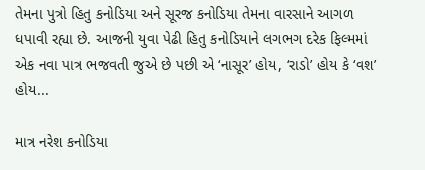તેમના પુત્રો હિતુ કનોડિયા અને સૂરજ કનોડિયા તેમના વારસાને આગળ ધપાવી રહ્યા છે. આજની યુવા પેઢી હિતુ કનોડિયાને લગભગ દરેક ફિલ્મમાં એક નવા પાત્ર ભજવતી જુએ છે પછી એ ‘નાસૂર’ હોય, ‘રાડો’ હોય કે ‘વશ’ હોય...

માત્ર નરેશ કનોડિયા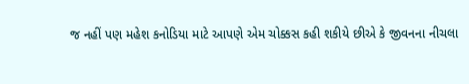જ નહીં પણ મહેશ કનોડિયા માટે આપણે એમ ચોક્કસ કહી શકીયે છીએ કે જીવનના નીચલા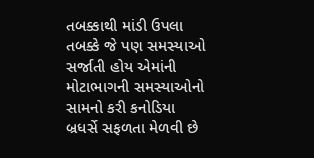તબક્કાથી માંડી ઉપલા તબક્કે જે પણ સમસ્યાઓ સર્જાતી હોય એમાંની મોટાભાગની સમસ્યાઓનો સામનો કરી કનોડિયા બ્રધર્સે સફળતા મેળવી છે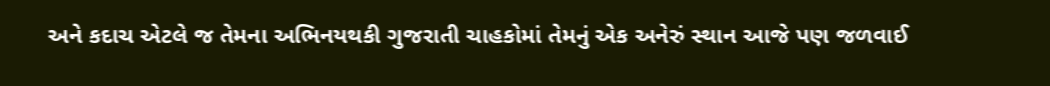અને કદાચ એટલે જ તેમના અભિનયથકી ગુજરાતી ચાહકોમાં તેમનું એક અનેરું સ્થાન આજે પણ જળવાઈ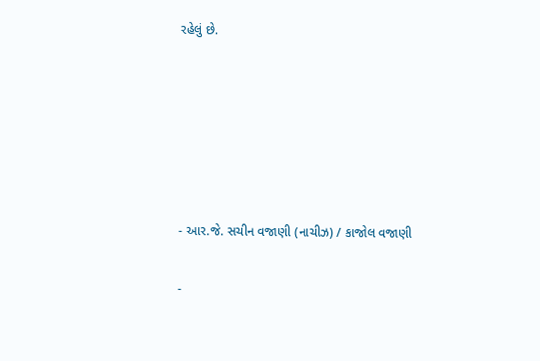રહેલું છે.






- આર.જે. સચીન વજાણી (નાચીઝ) / કાજોલ વજાણી

-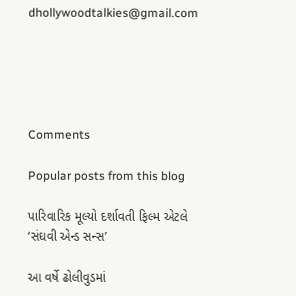dhollywoodtalkies@gmail.com





Comments

Popular posts from this blog

પારિવારિક મૂલ્યો દર્શાવતી ફિલ્મ એટલે ‘સંઘવી એન્ડ સન્સ’

આ વર્ષે ઢોલીવુડમાં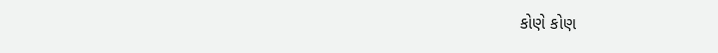કોણે કોણ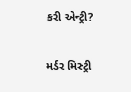કરી એન્ટ્રી?

મર્ડર મિસ્ટ્રી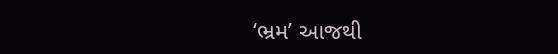‘ભ્રમ’ આજથી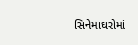સિનેમાઘરોમાં